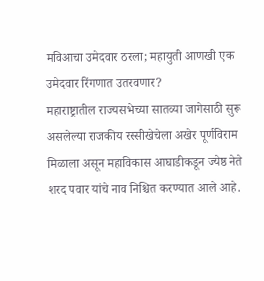मविआचा उमेदवार ठरला; महायुती आणखी एक उमेदवार रिंगणात उतरवणार?
महाराष्ट्रातील राज्यसभेच्या सातव्या जागेसाठी सुरू असलेल्या राजकीय रस्सीखेचेला अखेर पूर्णविराम मिळाला असून महाविकास आघाडीकडून ज्येष्ठ नेते शरद पवार यांचे नाव निश्चित करण्यात आले आहे.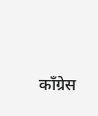काँग्रेस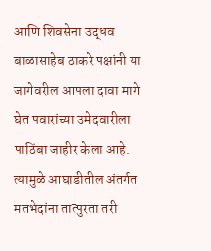आणि शिवसेना उद्धव बाळासाहेब ठाकरे पक्षांनी या जागेवरील आपला दावा मागे घेत पवारांच्या उमेदवारीला पाठिंबा जाहीर केला आहे. त्यामुळे आघाडीतील अंतर्गत मतभेदांना तात्पुरता तरी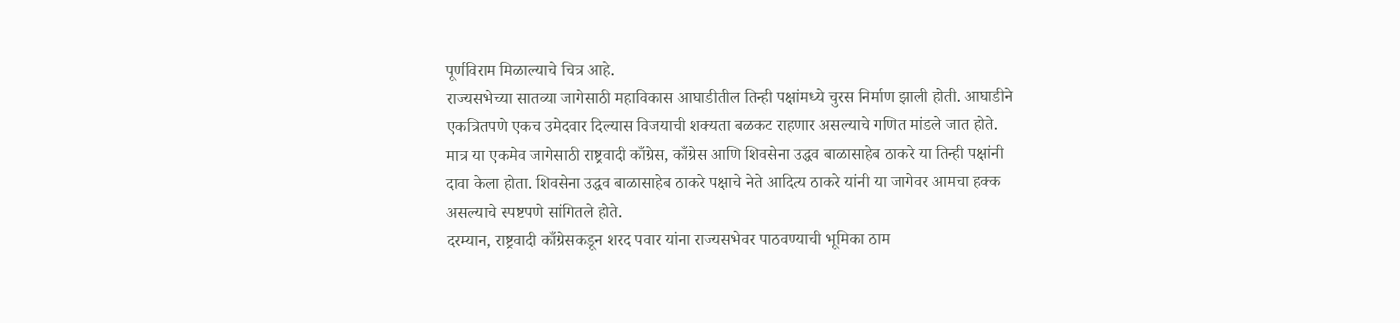पूर्णविराम मिळाल्याचे चित्र आहे.
राज्यसभेच्या सातव्या जागेसाठी महाविकास आघाडीतील तिन्ही पक्षांमध्ये चुरस निर्माण झाली होती. आघाडीने एकत्रितपणे एकच उमेदवार दिल्यास विजयाची शक्यता बळकट राहणार असल्याचे गणित मांडले जात होते. मात्र या एकमेव जागेसाठी राष्ट्रवादी काँग्रेस, काँग्रेस आणि शिवसेना उद्धव बाळासाहेब ठाकरे या तिन्ही पक्षांनी दावा केला होता. शिवसेना उद्धव बाळासाहेब ठाकरे पक्षाचे नेते आदित्य ठाकरे यांनी या जागेवर आमचा हक्क असल्याचे स्पष्टपणे सांगितले होते.
दरम्यान, राष्ट्रवादी काँग्रेसकडून शरद पवार यांना राज्यसभेवर पाठवण्याची भूमिका ठाम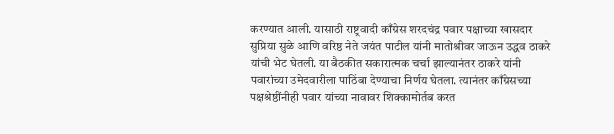करण्यात आली. यासाठी राष्ट्रवादी काँग्रेस शरदचंद्र पवार पक्षाच्या खासदार सुप्रिया सुळे आणि वरिष्ठ नेते जयंत पाटील यांनी मातोश्रीवर जाऊन उद्धव ठाकरे यांची भेट घेतली. या बैठकीत सकारात्मक चर्चा झाल्यानंतर ठाकरे यांनी पवारांच्या उमेदवारीला पाठिंबा देण्याचा निर्णय घेतला. त्यानंतर काँग्रेसच्या पक्षश्रेष्ठींनीही पवार यांच्या नावावर शिक्कामोर्तब करत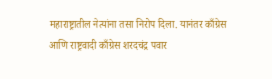महाराष्ट्रातील नेत्यांना तसा निरोप दिला. यानंतर काँग्रेस आणि राष्ट्रवादी काँग्रेस शरदचंद्र पवार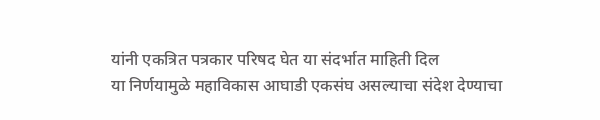यांनी एकत्रित पत्रकार परिषद घेत या संदर्भात माहिती दिल
या निर्णयामुळे महाविकास आघाडी एकसंघ असल्याचा संदेश देण्याचा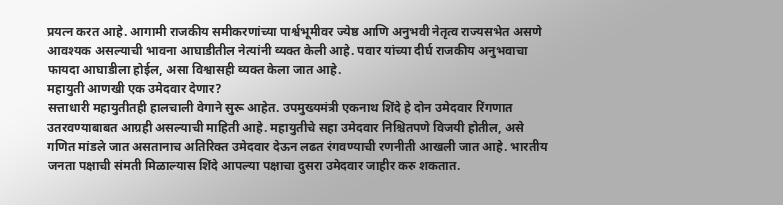प्रयत्न करत आहे. आगामी राजकीय समीकरणांच्या पार्श्वभूमीवर ज्येष्ठ आणि अनुभवी नेतृत्व राज्यसभेत असणे आवश्यक असल्याची भावना आघाडीतील नेत्यांनी व्यक्त केली आहे. पवार यांच्या दीर्घ राजकीय अनुभवाचा फायदा आघाडीला होईल, असा विश्वासही व्यक्त केला जात आहे.
महायुती आणखी एक उमेदवार देणार?
सत्ताधारी महायुतीतही हालचाली वेगाने सुरू आहेत. उपमुख्यमंत्री एकनाथ शिंदे हे दोन उमेदवार रिंगणात उतरवण्याबाबत आग्रही असल्याची माहिती आहे. महायुतीचे सहा उमेदवार निश्चितपणे विजयी होतील, असे गणित मांडले जात असतानाच अतिरिक्त उमेदवार देऊन लढत रंगवण्याची रणनीती आखली जात आहे. भारतीय जनता पक्षाची संमती मिळाल्यास शिंदे आपल्या पक्षाचा दुसरा उमेदवार जाहीर करु शकतात.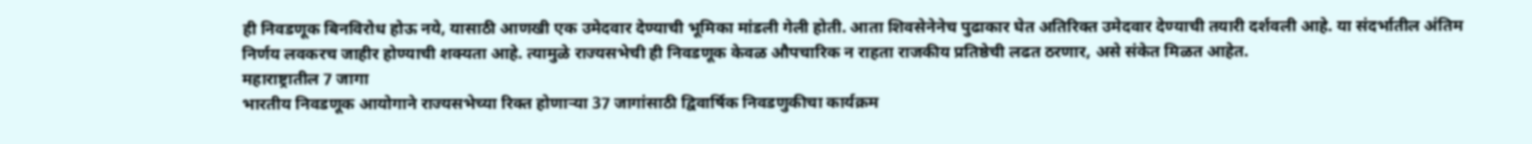ही निवडणूक बिनविरोध होऊ नये, यासाठी आणखी एक उमेदवार देण्याची भूमिका मांडली गेली होती. आता शिवसेनेनेच पुढाकार घेत अतिरिक्त उमेदवार देण्याची तयारी दर्शवली आहे. या संदर्भातील अंतिम निर्णय लवकरच जाहीर होण्याची शक्यता आहे. त्यामुळे राज्यसभेची ही निवडणूक केवळ औपचारिक न राहता राजकीय प्रतिष्ठेची लढत ठरणार, असे संकेत मिळत आहेत.
महाराष्ट्रातील 7 जागा
भारतीय निवडणूक आयोगाने राज्यसभेच्या रिक्त होणाऱ्या 37 जागांसाठी द्विवार्षिक निवडणुकीचा कार्यक्रम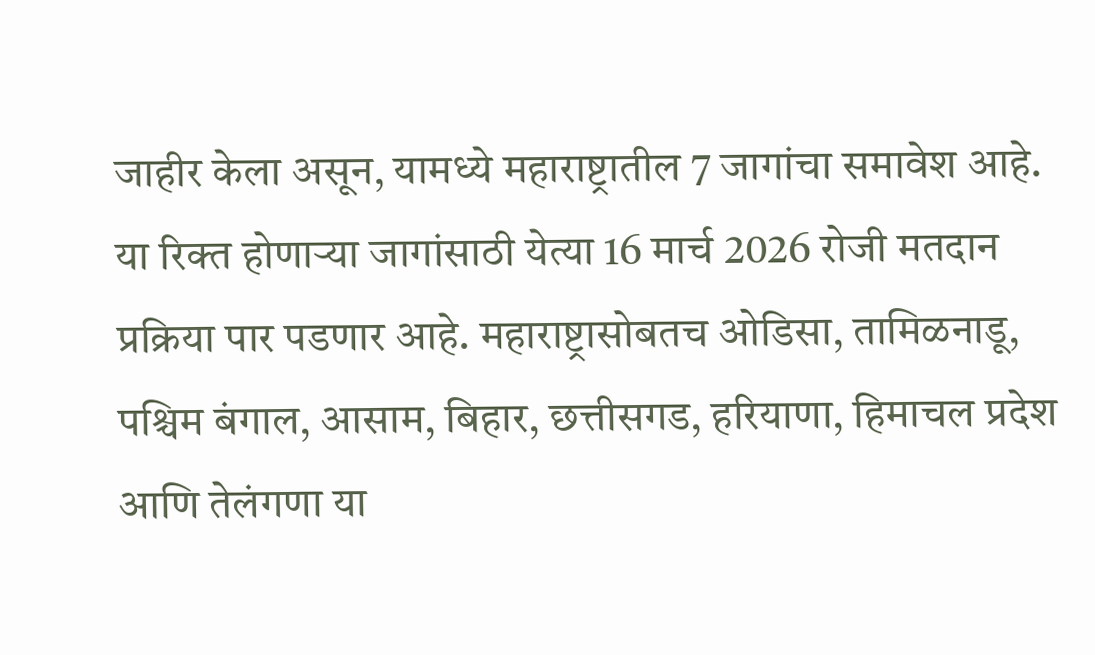जाहीर केला असून, यामध्ये महाराष्ट्रातील 7 जागांचा समावेश आहे. या रिक्त होणाऱ्या जागांसाठी येत्या 16 मार्च 2026 रोजी मतदान प्रक्रिया पार पडणार आहे. महाराष्ट्रासोबतच ओडिसा, तामिळनाडू, पश्चिम बंगाल, आसाम, बिहार, छत्तीसगड, हरियाणा, हिमाचल प्रदेश आणि तेलंगणा या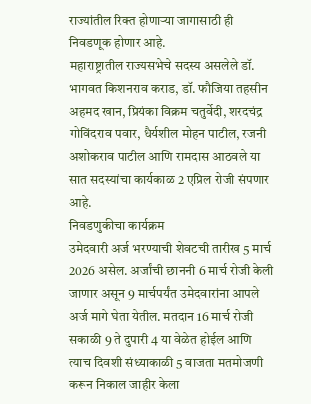राज्यांतील रिक्त होणाऱ्या जागासाठी ही निवडणूक होणार आहे.
महाराष्ट्रातील राज्यसभेचे सदस्य असलेले डॉ. भागवत किशनराव कराड, डॉ. फौजिया तहसीन अहमद खान, प्रियंका विक्रम चतुर्वेदी, शरदचंद्र गोविंदराव पवार, धैर्यशील मोहन पाटील, रजनी अशोकराव पाटील आणि रामदास आठवले या सात सदस्यांचा कार्यकाळ 2 एप्रिल रोजी संपणार आहे.
निवडणुकीचा कार्यक्रम
उमेदवारी अर्ज भरण्याची शेवटची तारीख 5 मार्च 2026 असेल. अर्जांची छाननी 6 मार्च रोजी केली जाणार असून 9 मार्चपर्यंत उमेदवारांना आपले अर्ज मागे घेता येतील. मतदान 16 मार्च रोजी सकाळी 9 ते दुपारी 4 या वेळेत होईल आणि त्याच दिवशी संध्याकाळी 5 वाजता मतमोजणी करून निकाल जाहीर केला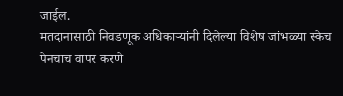जाईल.
मतदानासाठी निवडणूक अधिकाऱ्यांनी दिलेल्या विशेष जांभळ्या स्केच पेनचाच वापर करणे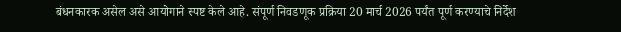बंधनकारक असेल असे आयोगाने स्पष्ट केले आहे. संपूर्ण निवडणूक प्रक्रिया 20 मार्च 2026 पर्यंत पूर्ण करण्याचे निर्देश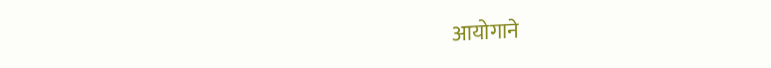आयोगाने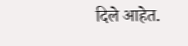दिले आहेत.